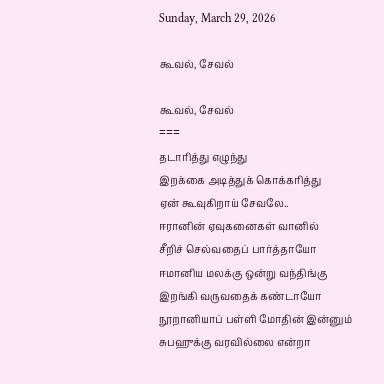Sunday, March 29, 2026

கூவல், சேவல்

கூவல், சேவல்
===
தடாரித்து எழுந்து
இறக்கை அடித்துக் கொக்கரித்து
ஏன் கூவுகிறாய் சேவலே..
ஈரானின் ஏவுகனைகள் வானில்
சீறிச் செல்வதைப் பார்த்தாயோ
ஈமானிய மலக்கு ஒன்று வந்திங்கு
இறங்கி வருவதைக் கண்டாயோ
நூறானியாப் பள்ளி மோதின் இன்னும்
சுபஹுக்கு வரவில்லை என்றா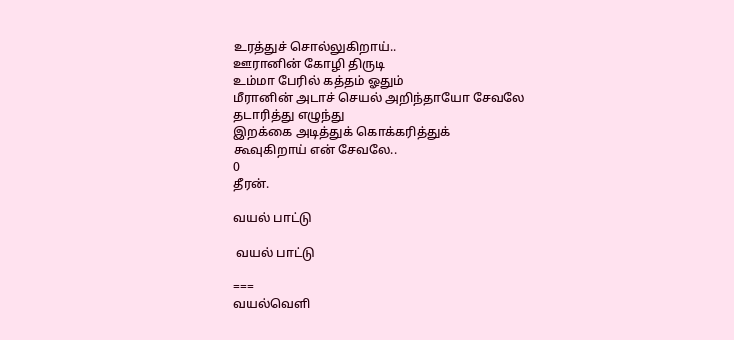உரத்துச் சொல்லுகிறாய்..
ஊரானின் கோழி திருடி
உம்மா பேரில் கத்தம் ஓதும்
மீரானின் அடாச் செயல் அறிந்தாயோ சேவலே
தடாரித்து எழுந்து
இறக்கை அடித்துக் கொக்கரித்துக்
கூவுகிறாய் என் சேவலே..
0
தீரன்.

வயல் பாட்டு

 வயல் பாட்டு

===
வயல்வெளி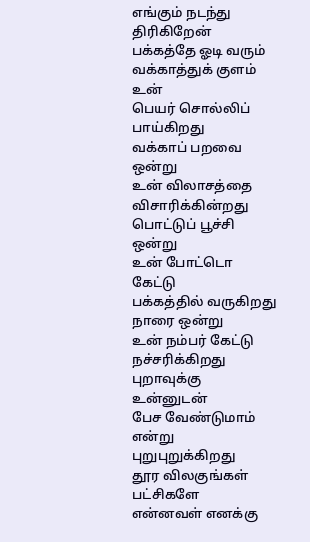எங்கும் நடந்து திரிகிறேன்
பக்கத்தே ஓடி வரும்
வக்காத்துக் குளம் உன்
பெயர் சொல்லிப் பாய்கிறது
வக்காப் பறவை ஒன்று
உன் விலாசத்தை விசாரிக்கின்றது
பொட்டுப் பூச்சி ஒன்று
உன் போட்டொ கேட்டு
பக்கத்தில் வருகிறது
நாரை ஒன்று
உன் நம்பர் கேட்டு
நச்சரிக்கிறது
புறாவுக்கு உன்னுடன்
பேச வேண்டுமாம் என்று
புறுபுறுக்கிறது
தூர விலகுங்கள் பட்சிகளே
என்னவள் எனக்கு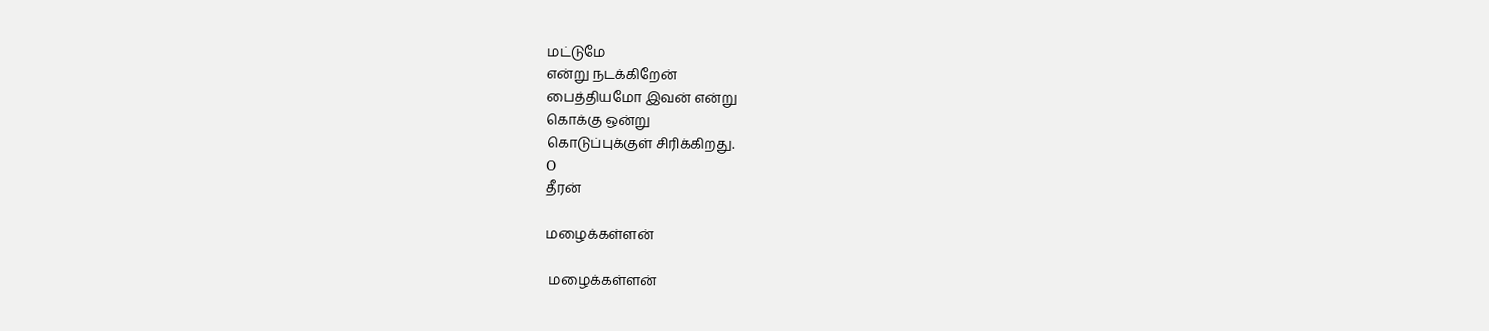மட்டுமே
என்று நடக்கிறேன்
பைத்தியமோ இவன் என்று
கொக்கு ஒன்று
கொடுப்புக்குள் சிரிக்கிறது.
O
தீரன்

மழைக்கள்ளன்

 மழைக்கள்ளன்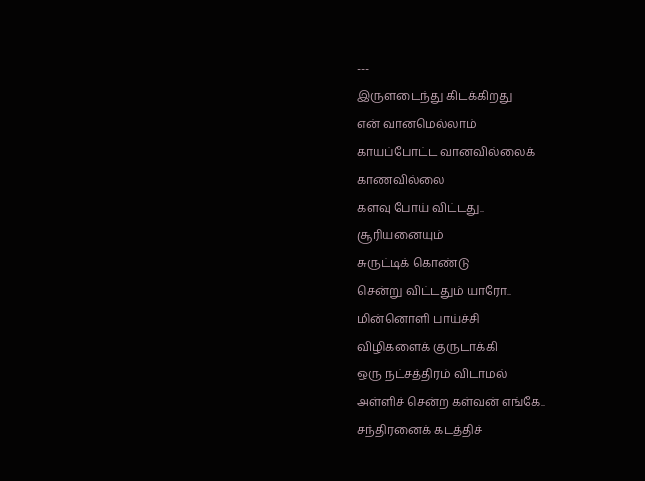---
இருளடைந்து கிடக்கிறது
என் வானமெல்லாம்
காயப்போட்ட வானவில்லைக்
காணவில்லை
களவு போய் விட்டது..
சூரியனையும்
சுருட்டிக் கொண்டு
சென்று விட்டதும் யாரோ..
மின்னொளி பாய்ச்சி
விழிகளைக் குருடாக்கி
ஒரு நட்சத்திரம் விடாமல்
அள்ளிச் சென்ற கள்வன் எங்கே..
சந்திரனைக் கடத்திச்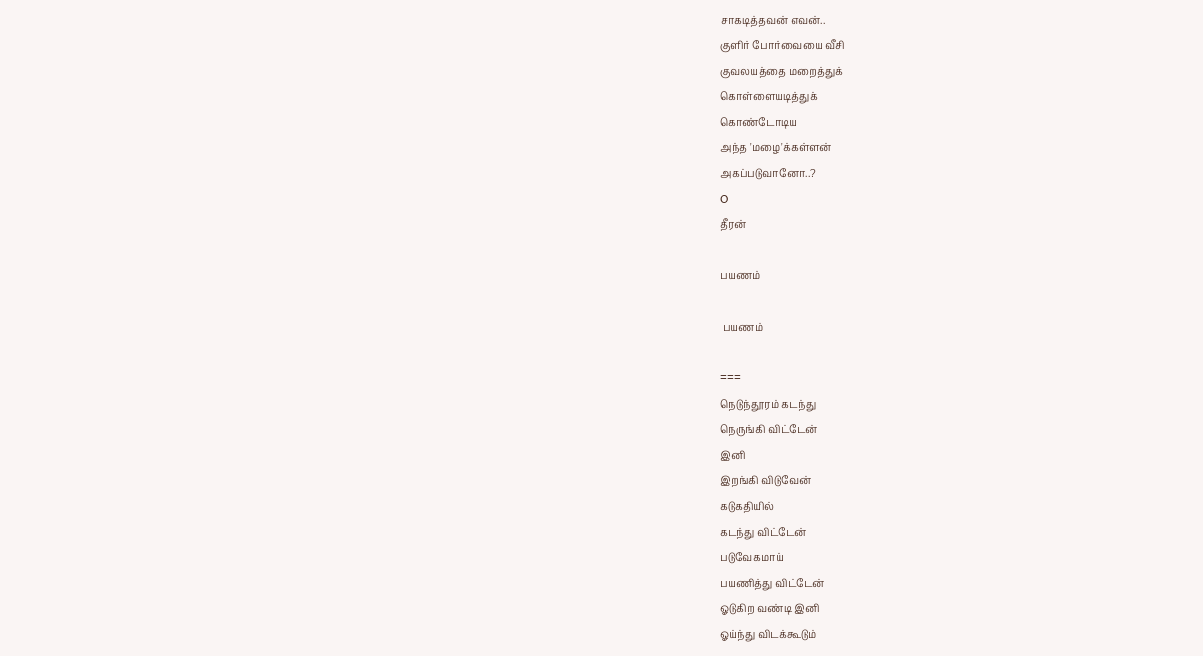சாகடித்தவன் எவன்..
குளிர் போர்வையை வீசி
குவலயத்தை மறைத்துக்
கொள்ளையடித்துக்
கொண்டோடிய
அந்த 'மழை'க்கள்ளன்
அகப்படுவானோ..?
O
தீரன்

பயணம்

 பயணம்

===
நெடுந்தூரம் கடந்து
நெருங்கி விட்டேன்
இனி
இறங்கி விடுவேன்
கடுகதியில்
கடந்து விட்டேன்
படுவேகமாய்
பயணித்து விட்டேன்
ஓடுகிற வண்டி இனி
ஓய்ந்து விடக்கூடும்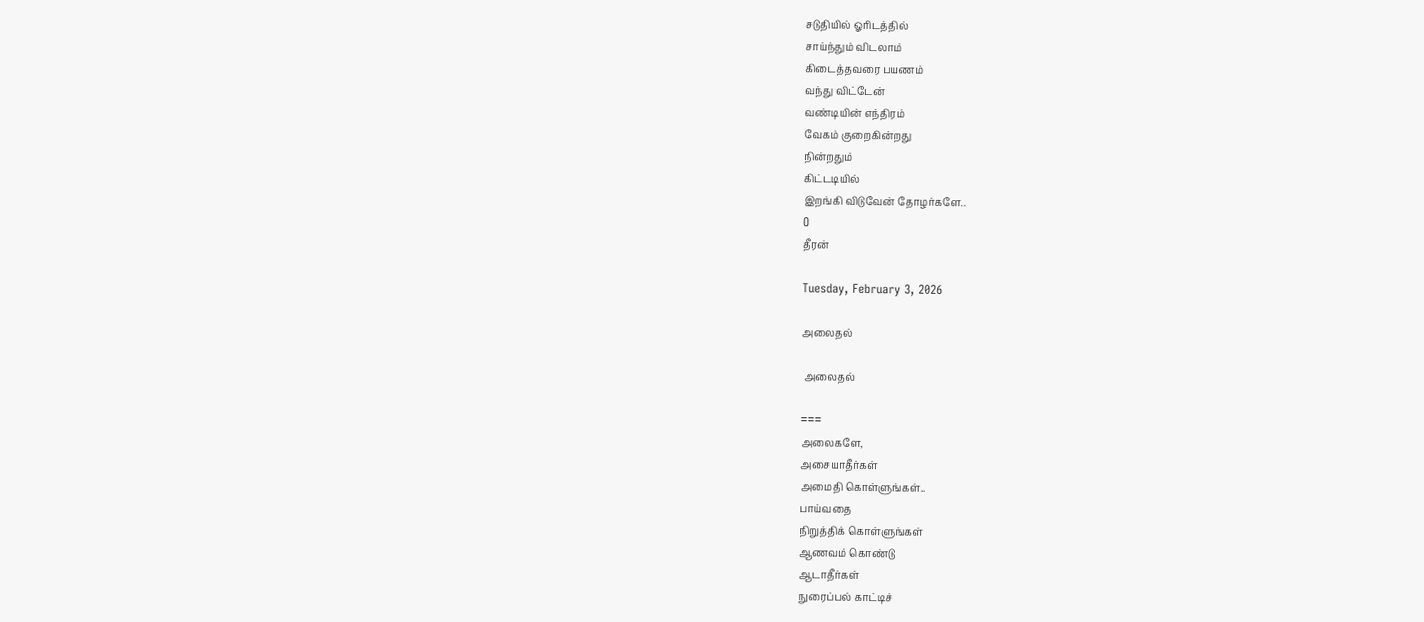சடுதியில் ஓரிடத்தில்
சாய்ந்தும் விடலாம்
கிடைத்தவரை பயணம்
வந்து விட்டேன்
வண்டியின் எந்திரம்
வேகம் குறைகின்றது
நின்றதும்
கிட்டடியில்
இறங்கி விடுவேன் தோழர்களே..
O
தீரன்

Tuesday, February 3, 2026

அலைதல்

 அலைதல்

===
அலைகளே,
அசையாதீர்கள்
அமைதி கொள்ளுங்கள்..
பாய்வதை
நிறுத்திக் கொள்ளுங்கள்
ஆணவம் கொண்டு
ஆடாதீர்கள்
நுரைப்பல் காட்டிச்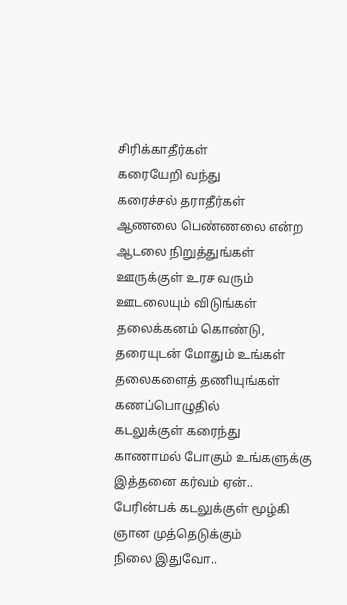சிரிக்காதீர்கள்
கரையேறி வந்து
கரைச்சல் தராதீர்கள்
ஆணலை பெண்ணலை என்ற
ஆடலை நிறுத்துங்கள்
ஊருக்குள் உரச வரும்
ஊடலையும் விடுங்கள்
தலைக்கனம் கொண்டு,
தரையுடன் மோதும் உங்கள்
தலைகளைத் தணியுங்கள்
கணப்பொழுதில்
கடலுக்குள் கரைந்து
காணாமல் போகும் உங்களுக்கு
இத்தனை கர்வம் ஏன்..
பேரின்பக் கடலுக்குள் மூழ்கி
ஞான முத்தெடுக்கும்
நிலை இதுவோ..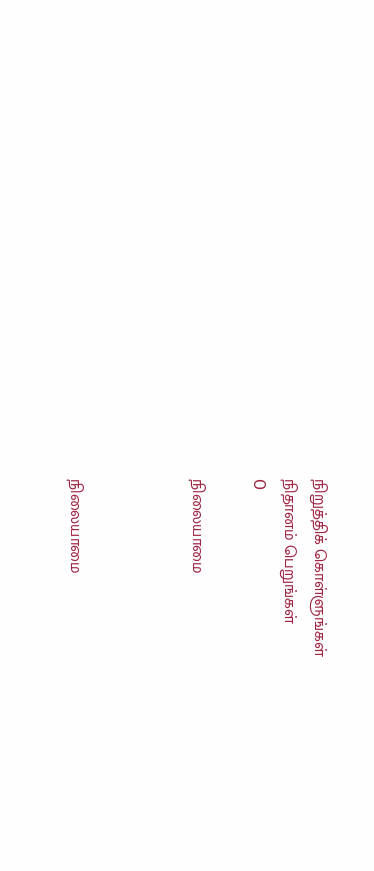நிறுத்திக் கொள்ளுங்கள்
நிதானம் பெறுங்கள்
O

நிலையாமை



நிலையாமை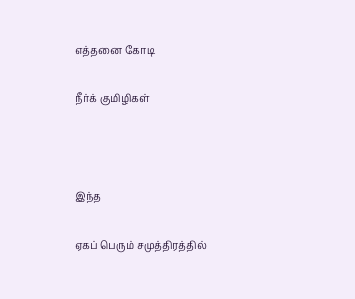எத்தனை கோடி

நீர்க் குமிழிகள்



இந்த

ஏகப் பெரும் சமுத்திரத்தில்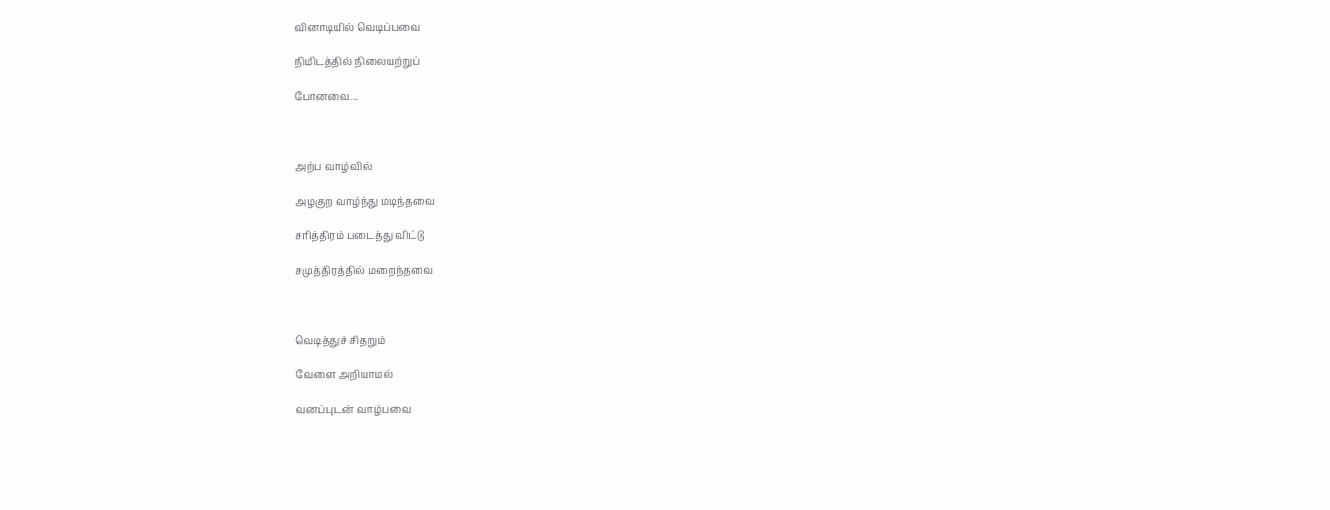வினாடியில் வெடிப்பவை

நிமிடத்தில் நிலையற்றுப்

போனவை...



அற்ப வாழ்வில்

அழகுற வாழ்ந்து மடிந்தவை

சரித்திரம் படைத்து விட்டு

சமுத்திரத்தில் மறைந்தவை



வெடித்துச் சிதறும்

வேளை அறியாமல்

வனப்புடன் வாழ்பவை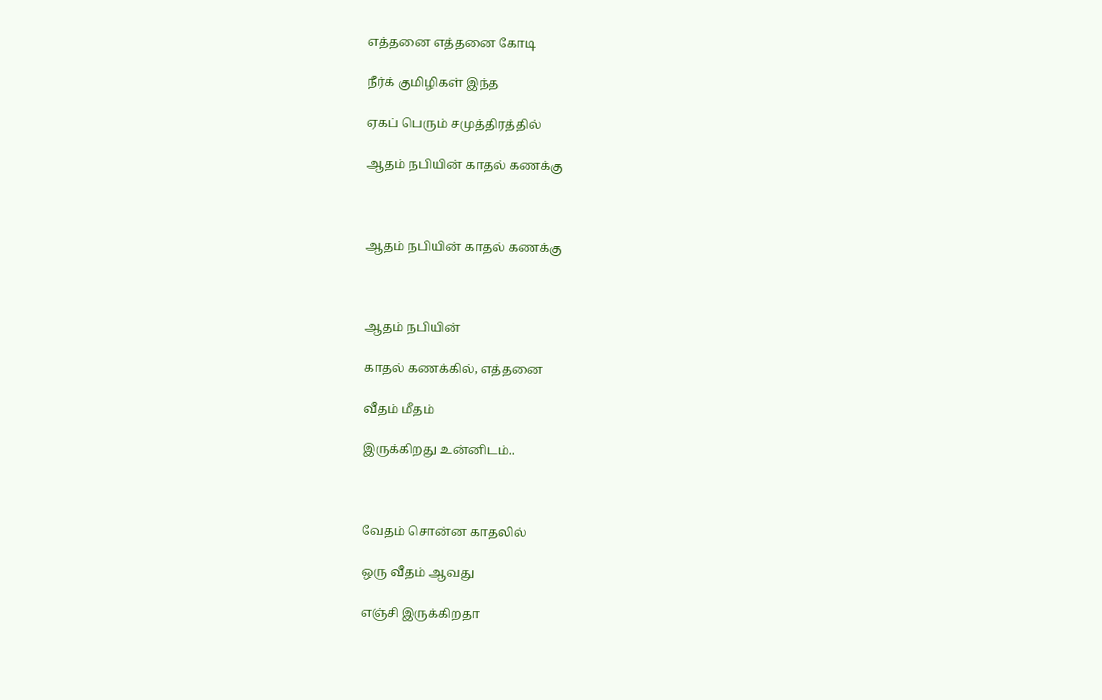எத்தனை எத்தனை கோடி

நீர்க் குமிழிகள் இந்த

ஏகப் பெரும் சமுத்திரத்தில்

ஆதம் நபியின் காதல் கணக்கு



ஆதம் நபியின் காதல் கணக்கு



ஆதம் நபியின்

காதல் கணக்கில், எத்தனை

வீதம் மீதம்

இருக்கிறது உன்னிடம்..



வேதம் சொன்ன காதலில்

ஒரு வீதம் ஆவது

எஞ்சி இருக்கிறதா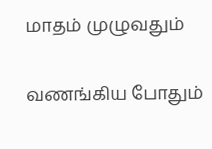மாதம் முழுவதும்

வணங்கிய போதும்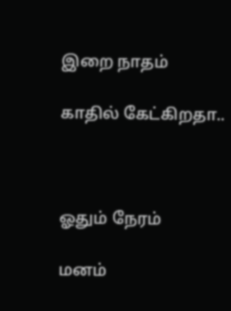இறை நாதம்

காதில் கேட்கிறதா..



ஓதும் நேரம்

மனம்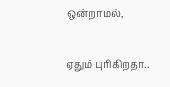ஒன்றாமல்,

ஏதும் புரிகிறதா..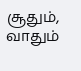சூதும், வாதும்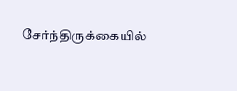சேர்ந்திருக்கையில்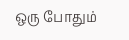ஒரு போதும்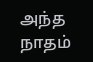அந்த நாதம்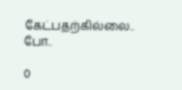கேட்பதற்கில்லை.. போ..

0